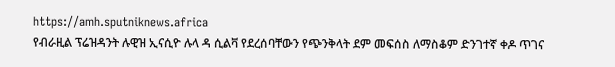https://amh.sputniknews.africa
የብራዚል ፕሬዝዳንት ሉዊዝ ኢናሲዮ ሉላ ዳ ሲልቫ የደረሰባቸውን የጭንቅላት ደም መፍሰስ ለማስቆም ድንገተኛ ቀዶ ጥገና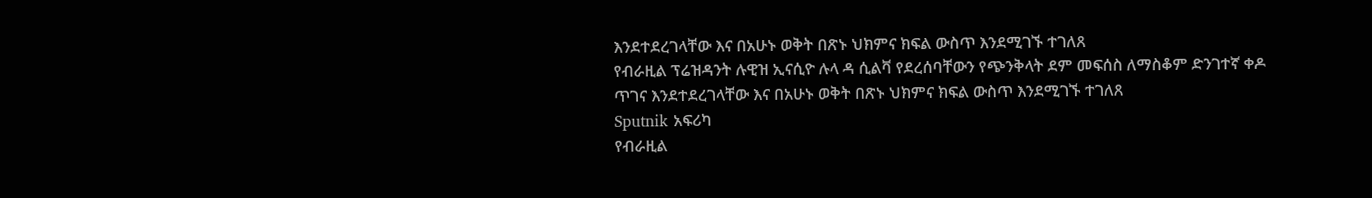እንደተደረገላቸው እና በአሁኑ ወቅት በጽኑ ህክምና ክፍል ውስጥ እንደሚገኙ ተገለጸ
የብራዚል ፕሬዝዳንት ሉዊዝ ኢናሲዮ ሉላ ዳ ሲልቫ የደረሰባቸውን የጭንቅላት ደም መፍሰስ ለማስቆም ድንገተኛ ቀዶ ጥገና እንደተደረገላቸው እና በአሁኑ ወቅት በጽኑ ህክምና ክፍል ውስጥ እንደሚገኙ ተገለጸ
Sputnik አፍሪካ
የብራዚል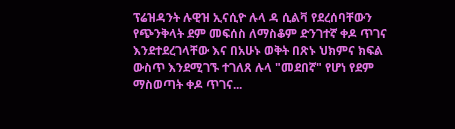ፕሬዝዳንት ሉዊዝ ኢናሲዮ ሉላ ዳ ሲልቫ የደረሰባቸውን የጭንቅላት ደም መፍሰስ ለማስቆም ድንገተኛ ቀዶ ጥገና እንደተደረገላቸው እና በአሁኑ ወቅት በጽኑ ህክምና ክፍል ውስጥ እንደሚገኙ ተገለጸ ሉላ "መደበኛ" የሆነ የደም ማስወጣት ቀዶ ጥገና...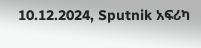10.12.2024, Sputnik አፍሪካ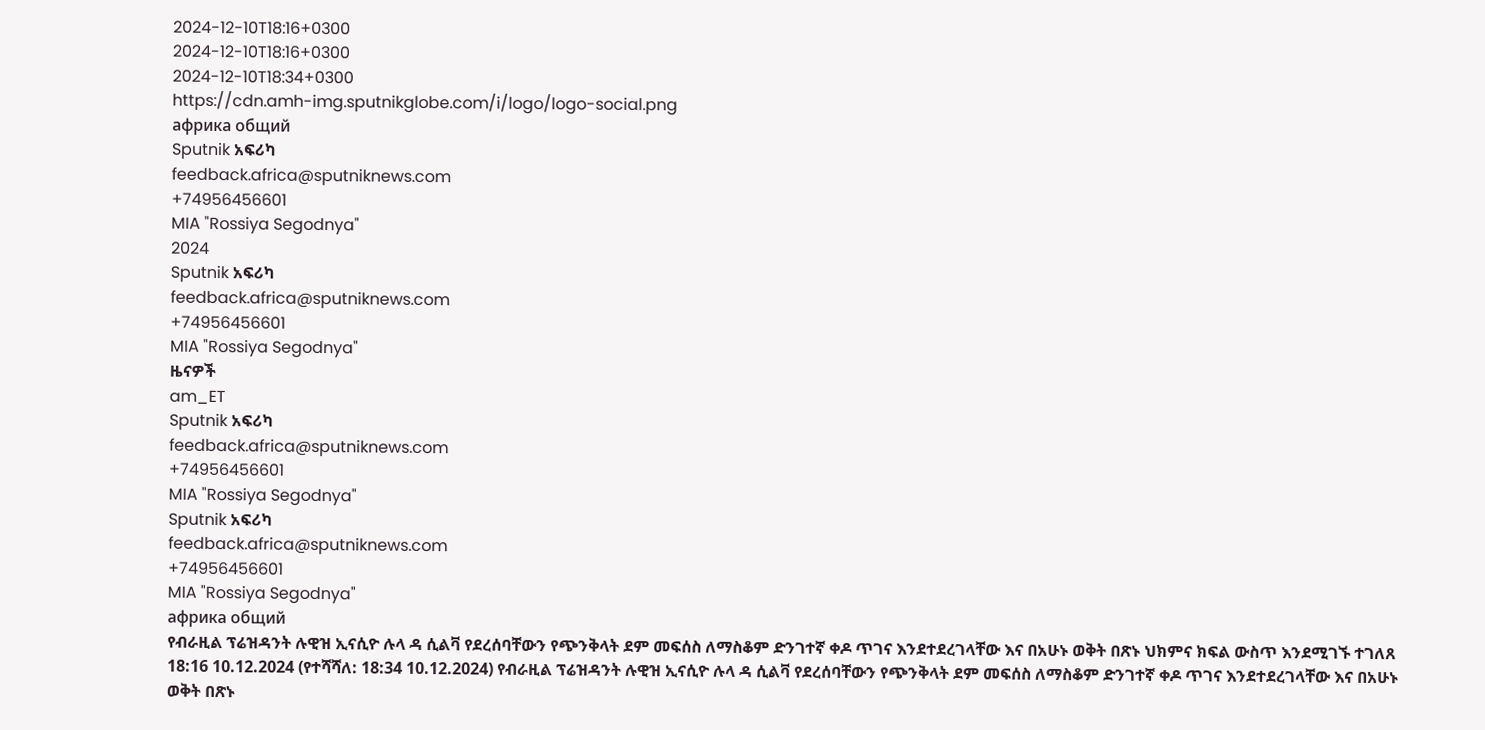2024-12-10T18:16+0300
2024-12-10T18:16+0300
2024-12-10T18:34+0300
https://cdn.amh-img.sputnikglobe.com/i/logo/logo-social.png
африка общий
Sputnik አፍሪካ
feedback.africa@sputniknews.com
+74956456601
MIA "Rossiya Segodnya"
2024
Sputnik አፍሪካ
feedback.africa@sputniknews.com
+74956456601
MIA "Rossiya Segodnya"
ዜናዎች
am_ET
Sputnik አፍሪካ
feedback.africa@sputniknews.com
+74956456601
MIA "Rossiya Segodnya"
Sputnik አፍሪካ
feedback.africa@sputniknews.com
+74956456601
MIA "Rossiya Segodnya"
африка общий
የብራዚል ፕሬዝዳንት ሉዊዝ ኢናሲዮ ሉላ ዳ ሲልቫ የደረሰባቸውን የጭንቅላት ደም መፍሰስ ለማስቆም ድንገተኛ ቀዶ ጥገና እንደተደረገላቸው እና በአሁኑ ወቅት በጽኑ ህክምና ክፍል ውስጥ እንደሚገኙ ተገለጸ
18:16 10.12.2024 (የተሻሻለ: 18:34 10.12.2024) የብራዚል ፕሬዝዳንት ሉዊዝ ኢናሲዮ ሉላ ዳ ሲልቫ የደረሰባቸውን የጭንቅላት ደም መፍሰስ ለማስቆም ድንገተኛ ቀዶ ጥገና እንደተደረገላቸው እና በአሁኑ ወቅት በጽኑ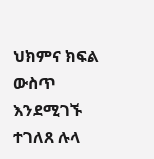ህክምና ክፍል ውስጥ እንደሚገኙ ተገለጸ ሉላ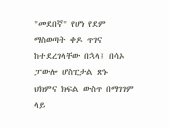"መደበኛ" የሆነ የደም ማስወጣት ቀዶ ጥገና ከተደረገላቸው በኋላ፤ በሳኦ ፓውሎ ሆስፒታል ጽኑ ህክምና ክፍል ውስጥ በማገገም ላይ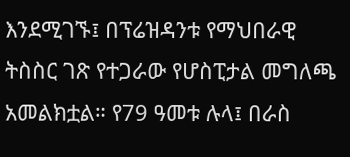እንደሚገኙ፤ በፕሬዝዳንቱ የማህበራዊ ትስስር ገጽ የተጋራው የሆስፒታል መግለጫ አመልክቷል። የ79 ዓመቱ ሉላ፤ በራስ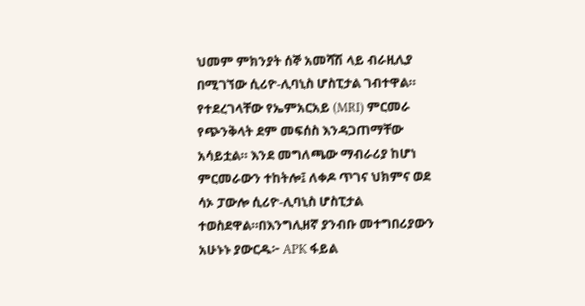ህመም ምክንያት ሰኞ አመሻሽ ላይ ብራዚሊያ በሚገኘው ሲሪዮ-ሊባኒስ ሆስፒታል ገብተዋል። የተደረገላቸው የኤምአርአይ (MRI) ምርመራ የጭንቅላት ደም መፍሰስ እንዳጋጠማቸው አሳይቷል። እንደ መግለጫው ማብራሪያ ከሆነ ምርመራውን ተከትሎ፤ ለቀዶ ጥገና ህክምና ወደ ሳኦ ፓውሎ ሲሪዮ-ሊባኒስ ሆስፒታል ተወስደዋል።በእንግሊዘኛ ያንብቡ መተግበሪያውን አሁኑኑ ያውርዱ፦ APK ፋይል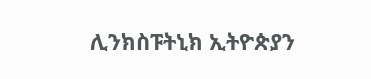ሊንክስፑትኒክ ኢትዮጵያን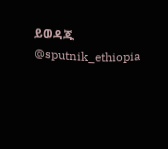ይወዳጁ @sputnik_ethiopia